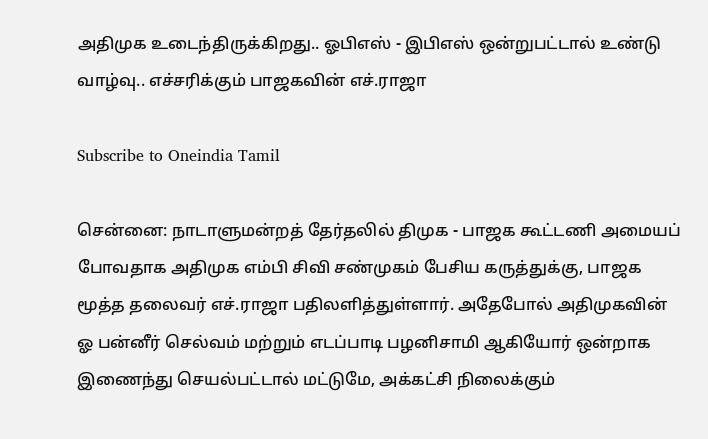அதிமுக உடைந்திருக்கிறது.. ஓபிஎஸ் - இபிஎஸ் ஒன்றுபட்டால் உண்டு வாழ்வு.. எச்சரிக்கும் பாஜகவின் எச்.ராஜா

Subscribe to Oneindia Tamil

சென்னை: நாடாளுமன்றத் தேர்தலில் திமுக - பாஜக கூட்டணி அமையப் போவதாக அதிமுக எம்பி சிவி சண்முகம் பேசிய கருத்துக்கு, பாஜக மூத்த தலைவர் எச்.ராஜா பதிலளித்துள்ளார். அதேபோல் அதிமுகவின் ஓ பன்னீர் செல்வம் மற்றும் எடப்பாடி பழனிசாமி ஆகியோர் ஒன்றாக இணைந்து செயல்பட்டால் மட்டுமே, அக்கட்சி நிலைக்கும்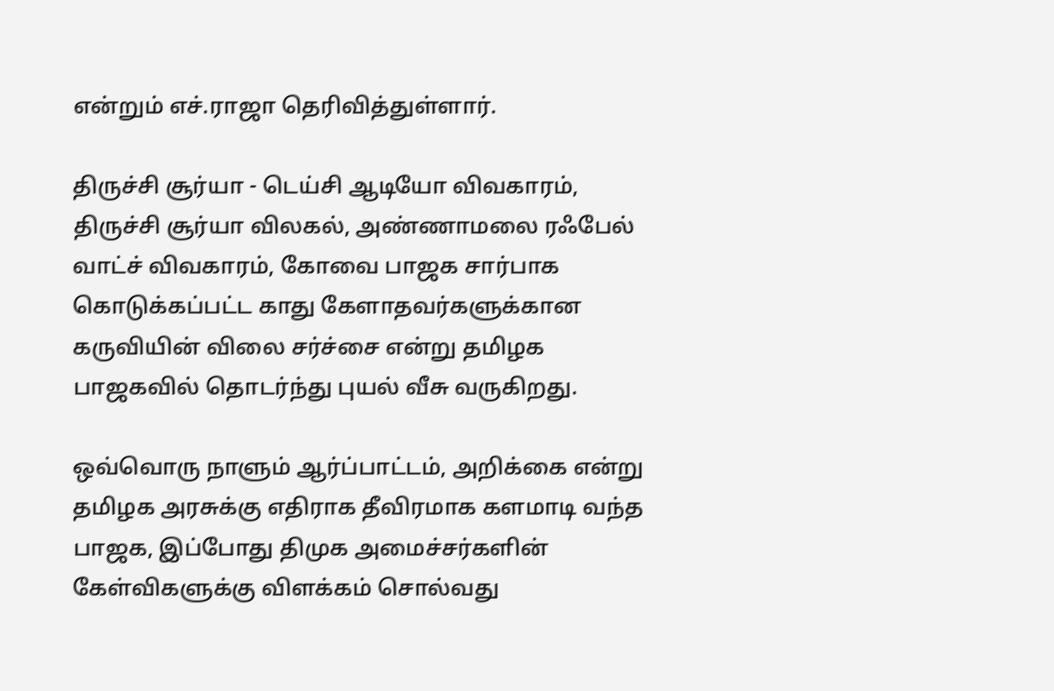என்றும் எச்.ராஜா தெரிவித்துள்ளார்.

திருச்சி சூர்யா - டெய்சி ஆடியோ விவகாரம், திருச்சி சூர்யா விலகல், அண்ணாமலை ரஃபேல் வாட்ச் விவகாரம், கோவை பாஜக சார்பாக கொடுக்கப்பட்ட காது கேளாதவர்களுக்கான கருவியின் விலை சர்ச்சை என்று தமிழக பாஜகவில் தொடர்ந்து புயல் வீசு வருகிறது.

ஒவ்வொரு நாளும் ஆர்ப்பாட்டம், அறிக்கை என்று தமிழக அரசுக்கு எதிராக தீவிரமாக களமாடி வந்த பாஜக, இப்போது திமுக அமைச்சர்களின் கேள்விகளுக்கு விளக்கம் சொல்வது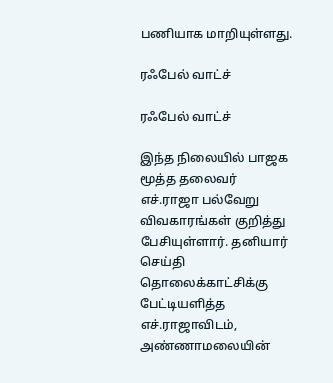பணியாக மாறியுள்ளது.

ரஃபேல் வாட்ச்

ரஃபேல் வாட்ச்

இந்த நிலையில் பாஜக மூத்த தலைவர் எச்.ராஜா பல்வேறு விவகாரங்கள் குறித்து பேசியுள்ளார். தனியார் செய்தி தொலைக்காட்சிக்கு பேட்டியளித்த எச்.ராஜாவிடம், அண்ணாமலையின்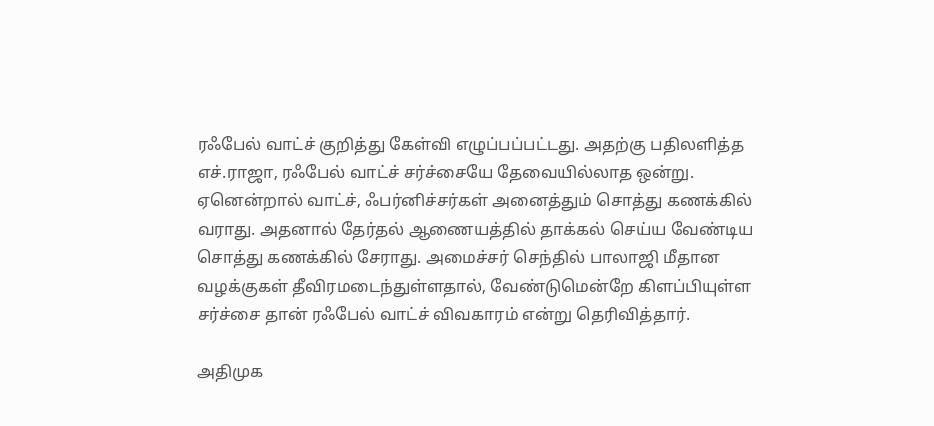ரஃபேல் வாட்ச் குறித்து கேள்வி எழுப்பப்பட்டது. அதற்கு பதிலளித்த எச்.ராஜா, ரஃபேல் வாட்ச் சர்ச்சையே தேவையில்லாத ஒன்று. ஏனென்றால் வாட்ச், ஃபர்னிச்சர்கள் அனைத்தும் சொத்து கணக்கில் வராது. அதனால் தேர்தல் ஆணையத்தில் தாக்கல் செய்ய வேண்டிய சொத்து கணக்கில் சேராது. அமைச்சர் செந்தில் பாலாஜி மீதான வழக்குகள் தீவிரமடைந்துள்ளதால், வேண்டுமென்றே கிளப்பியுள்ள சர்ச்சை தான் ரஃபேல் வாட்ச் விவகாரம் என்று தெரிவித்தார்.

அதிமுக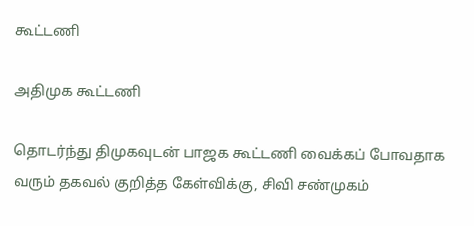கூட்டணி

அதிமுக கூட்டணி

தொடர்ந்து திமுகவுடன் பாஜக கூட்டணி வைக்கப் போவதாக வரும் தகவல் குறித்த கேள்விக்கு, சிவி சண்முகம்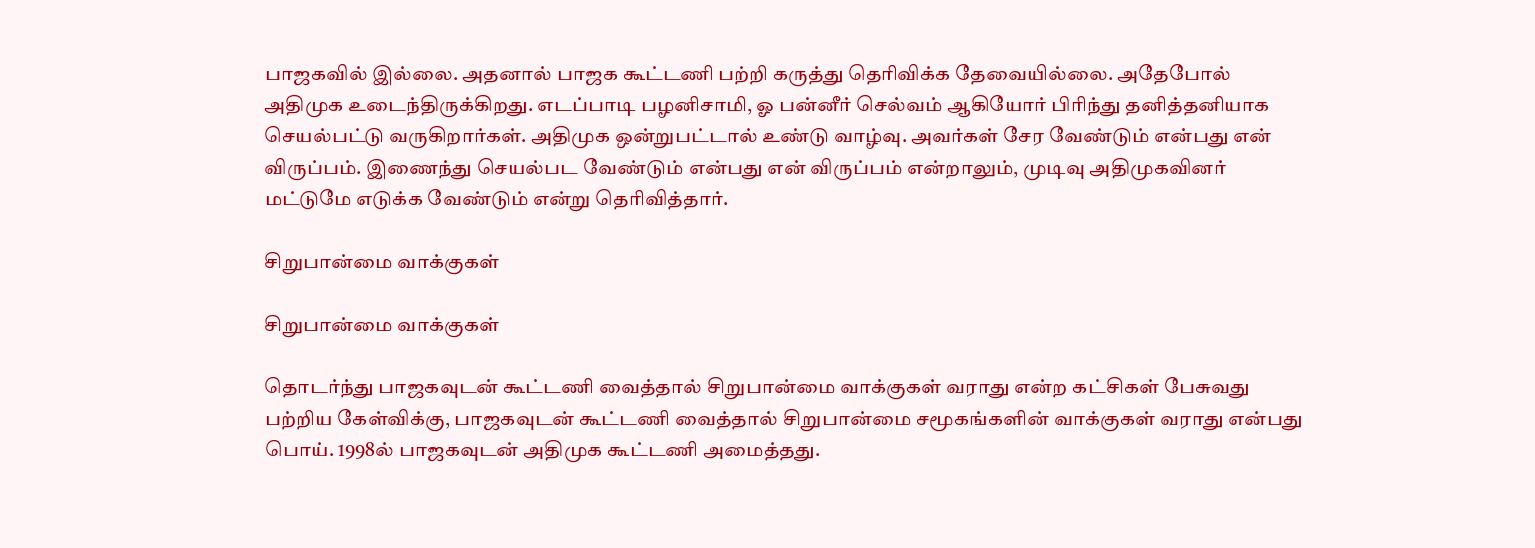பாஜகவில் இல்லை. அதனால் பாஜக கூட்டணி பற்றி கருத்து தெரிவிக்க தேவையில்லை. அதேபோல் அதிமுக உடைந்திருக்கிறது. எடப்பாடி பழனிசாமி, ஓ பன்னீர் செல்வம் ஆகியோர் பிரிந்து தனித்தனியாக செயல்பட்டு வருகிறார்கள். அதிமுக ஒன்றுபட்டால் உண்டு வாழ்வு. அவர்கள் சேர வேண்டும் என்பது என் விருப்பம். இணைந்து செயல்பட வேண்டும் என்பது என் விருப்பம் என்றாலும், முடிவு அதிமுகவினர் மட்டுமே எடுக்க வேண்டும் என்று தெரிவித்தார்.

சிறுபான்மை வாக்குகள்

சிறுபான்மை வாக்குகள்

தொடர்ந்து பாஜகவுடன் கூட்டணி வைத்தால் சிறுபான்மை வாக்குகள் வராது என்ற கட்சிகள் பேசுவது பற்றிய கேள்விக்கு, பாஜகவுடன் கூட்டணி வைத்தால் சிறுபான்மை சமூகங்களின் வாக்குகள் வராது என்பது பொய். 1998ல் பாஜகவுடன் அதிமுக கூட்டணி அமைத்தது.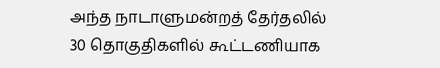அந்த நாடாளுமன்றத் தேர்தலில் 30 தொகுதிகளில் கூட்டணியாக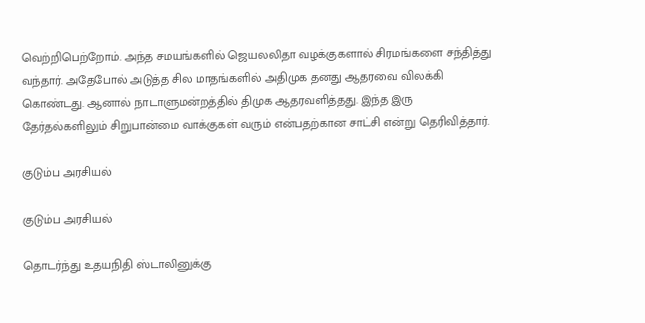வெற்றிபெற்றோம். அந்த சமயங்களில் ஜெயலலிதா வழக்குகளால் சிரமங்களை சந்தித்து வந்தார். அதேபோல் அடுத்த சில மாதங்களில் அதிமுக தனது ஆதரவை விலக்கி கொண்டது. ஆனால் நாடாளுமன்றத்தில் திமுக ஆதரவளித்தது. இந்த இரு தேர்தல்களிலும் சிறுபான்மை வாக்குகள் வரும் என்பதற்கான சாட்சி என்று தெரிவித்தார்.

குடும்ப அரசியல்

குடும்ப அரசியல்

தொடர்ந்து உதயநிதி ஸ்டாலினுக்கு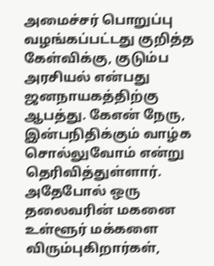அமைச்சர் பொறுப்பு வழங்கப்பட்டது குறித்த கேள்விக்கு, குடும்ப அரசியல் என்பது ஜனநாயகத்திற்கு ஆபத்து. கேஎன் நேரு, இன்பநிதிக்கும் வாழ்க சொல்லுவோம் என்று தெரிவித்துள்ளார். அதேபோல் ஒரு தலைவரின் மகனை உள்ளூர் மக்களை விரும்புகிறார்கள்,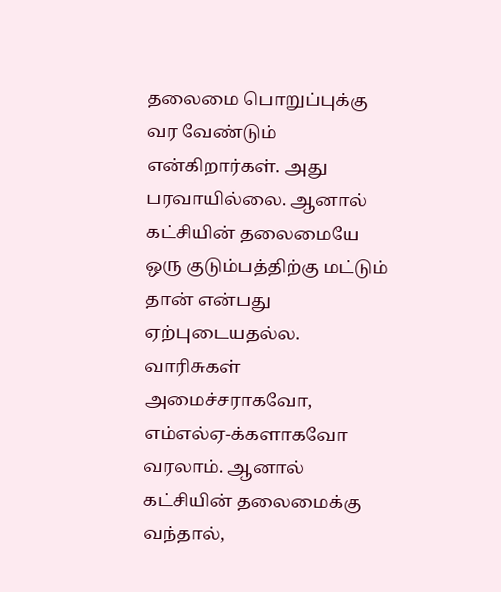தலைமை பொறுப்புக்கு வர வேண்டும் என்கிறார்கள். அது பரவாயில்லை. ஆனால் கட்சியின் தலைமையே ஒரு குடும்பத்திற்கு மட்டும் தான் என்பது ஏற்புடையதல்ல. வாரிசுகள் அமைச்சராகவோ, எம்எல்ஏ-க்களாகவோ வரலாம். ஆனால் கட்சியின் தலைமைக்கு வந்தால்,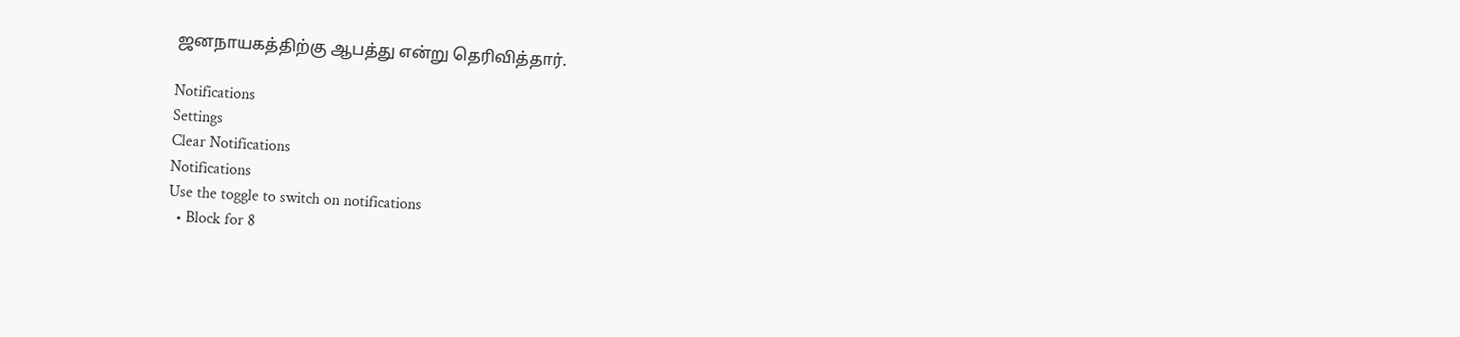ஜனநாயகத்திற்கு ஆபத்து என்று தெரிவித்தார்.

Notifications
Settings
Clear Notifications
Notifications
Use the toggle to switch on notifications
  • Block for 8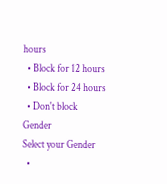hours
  • Block for 12 hours
  • Block for 24 hours
  • Don't block
Gender
Select your Gender
  •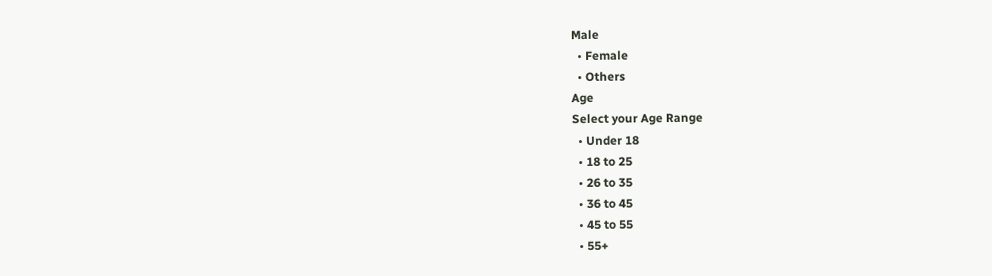Male
  • Female
  • Others
Age
Select your Age Range
  • Under 18
  • 18 to 25
  • 26 to 35
  • 36 to 45
  • 45 to 55
  • 55+